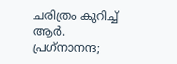ചരിത്രം കുറിച്ച് ആർ. പ്രഗ്‌നാനന്ദ;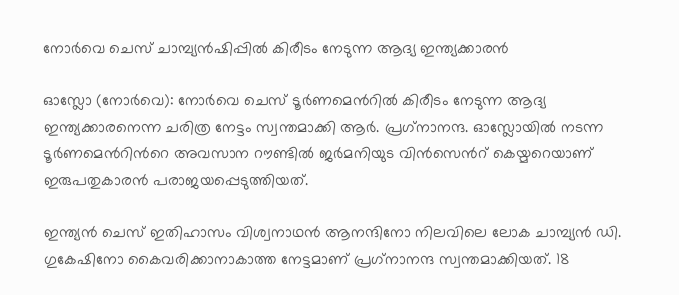നോർവെ ചെസ് ചാമ്പ്യൻഷിപ്പിൽ കിരീടം നേടുന്ന ആദ്യ ഇന്ത്യക്കാരൻ

ഓസ്ലോ (നോർവെ): നോർവെ ചെസ് ടൂർണമെന്‍റിൽ കിരീടം നേടുന്ന ആദ്യ ഇന്ത്യക്കാരനെന്ന ചരിത്ര നേട്ടം സ്വന്തമാക്കി ആർ. പ്രഗ്‌നാനന്ദ. ഓസ്ലോയിൽ നടന്ന ടൂർണമെന്‍റിന്‍റെ അവസാന റൗണ്ടിൽ ജർമനിയുട വിൻസെന്‍റ് കെയ്മറെയാണ് ഇരുപതുകാരൻ പരാജയപ്പെടുത്തിയത്.

ഇന്ത്യൻ ചെസ് ഇതിഹാസം വിശ്വനാഥൻ ആനന്ദിനോ നിലവിലെ ലോക ചാമ്പ്യൻ ഡി. ഗുകേഷിനോ കൈവരിക്കാനാകാത്ത നേട്ടമാണ് പ്രഗ്‌നാനന്ദ സ്വന്തമാക്കിയത്. 18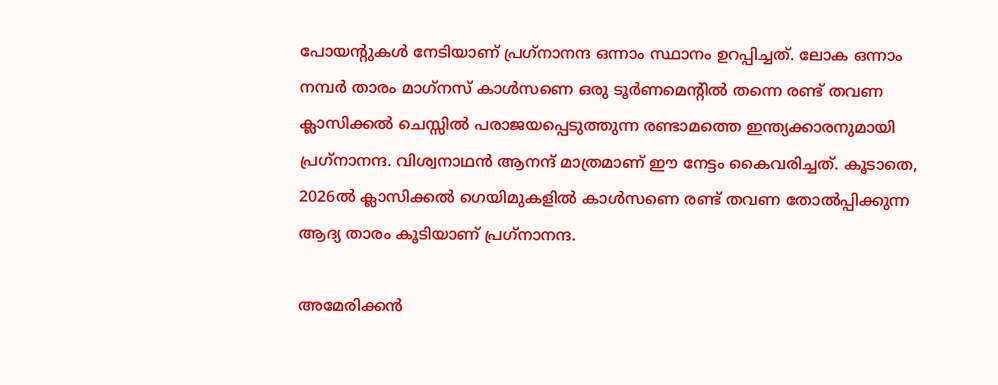പോയന്റുകൾ നേടിയാണ് പ്രഗ്‌നാനന്ദ ഒന്നാം സ്ഥാനം ഉറപ്പിച്ചത്. ലോക ഒന്നാം നമ്പർ താരം മാഗ്‌നസ് കാൾസണെ ഒരു ടൂർണമെന്റിൽ തന്നെ രണ്ട് തവണ ക്ലാസിക്കൽ ചെസ്സിൽ പരാജയപ്പെടുത്തുന്ന രണ്ടാമത്തെ ഇന്ത്യക്കാരനുമായി പ്രഗ്‌നാനന്ദ. വിശ്വനാഥൻ ആനന്ദ് മാത്രമാണ് ഈ നേട്ടം കൈവരിച്ചത്. കൂടാതെ, 2026ൽ ക്ലാസിക്കൽ ഗെയിമുകളിൽ കാൾസണെ രണ്ട് തവണ തോൽപ്പിക്കുന്ന ആദ്യ താരം കൂടിയാണ് പ്രഗ്‌നാനന്ദ.

അമേരിക്കൻ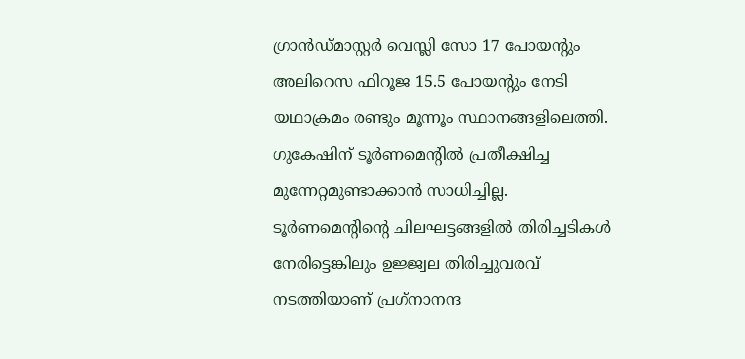ഗ്രാൻഡ്മാസ്റ്റർ വെസ്ലി സോ 17 പോയന്റും അലിറെസ ഫിറൂജ 15.5 പോയന്റും നേടി യഥാക്രമം രണ്ടും മൂന്നൂം സ്ഥാനങ്ങളിലെത്തി. ഗുകേഷിന് ടൂർണമെന്റിൽ പ്രതീക്ഷിച്ച മുന്നേറ്റമുണ്ടാക്കാൻ സാധിച്ചില്ല. ടൂർണമെന്റിന്റെ ചിലഘട്ടങ്ങളിൽ തിരിച്ചടികൾ നേരിട്ടെങ്കിലും ഉജ്ജ്വല തിരിച്ചുവരവ് നടത്തിയാണ് പ്രഗ്‌നാനന്ദ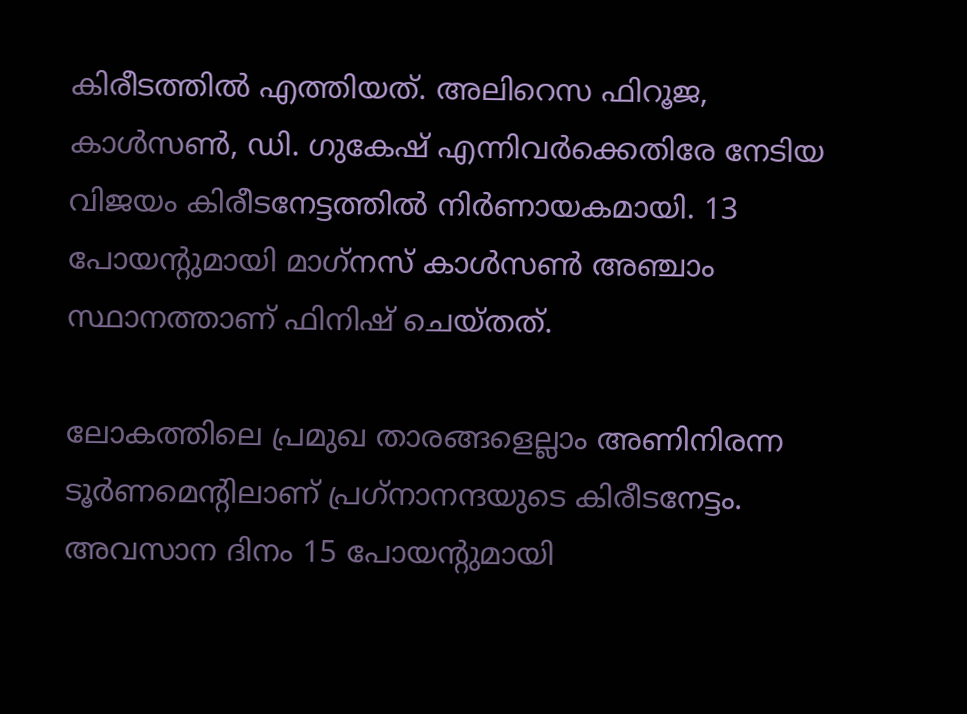കിരീടത്തിൽ എത്തിയത്. അലിറെസ ഫിറൂജ, കാൾസൺ, ഡി. ഗുകേഷ് എന്നിവർക്കെതിരേ നേടിയ വിജയം കിരീടനേട്ടത്തിൽ നിർണായകമായി. 13 പോയന്‍റുമായി മാഗ്‌നസ് കാൾസൺ അഞ്ചാം സ്ഥാനത്താണ് ഫിനിഷ് ചെയ്തത്.

ലോകത്തിലെ പ്രമുഖ താരങ്ങളെല്ലാം അണിനിരന്ന ടൂർണമെന്‍റിലാണ് പ്രഗ്‌നാനന്ദയുടെ കിരീടനേട്ടം. അവസാന ദിനം 15 പോയന്‍റുമായി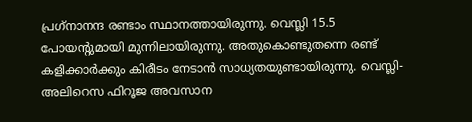പ്രഗ്‌നാനന്ദ രണ്ടാം സ്ഥാനത്തായിരുന്നു. വെസ്ലി 15.5 പോയന്‍റുമായി മുന്നിലായിരുന്നു. അതുകൊണ്ടുതന്നെ രണ്ട് കളിക്കാർക്കും കിരീടം നേടാൻ സാധ്യതയുണ്ടായിരുന്നു. വെസ്ലി-അലിറെസ ഫിറൂജ അവസാന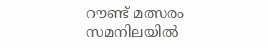റൗണ്ട് മത്സരം സമനിലയിൽ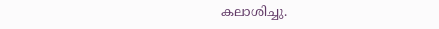കലാശിച്ചു.